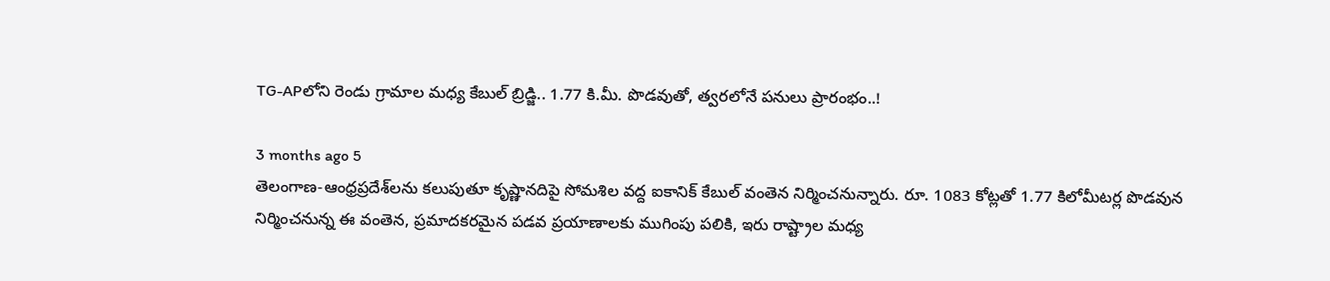TG-APలోని రెండు గ్రామాల మధ్య కేబుల్ బ్రిడ్జి.. 1.77 కి.మీ. పొడవుతో, త్వరలోనే పనులు ప్రారంభం..!

3 months ago 5
తెలంగాణ-ఆంధ్రప్రదేశ్‌లను కలుపుతూ కృష్ణానదిపై సోమశిల వద్ద ఐకానిక్ కేబుల్ వంతెన నిర్మించనున్నారు. రూ. 1083 కోట్లతో 1.77 కిలోమీటర్ల పొడవున నిర్మించనున్న ఈ వంతెన, ప్రమాదకరమైన పడవ ప్రయాణాలకు ముగింపు పలికి, ఇరు రాష్ట్రాల మధ్య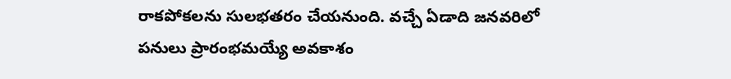రాకపోకలను సులభతరం చేయనుంది. వచ్చే ఏడాది జనవరిలో పనులు ప్రారంభమయ్యే అవకాశం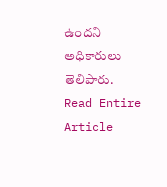ఉందని అధికారులు తెలిపారు.
Read Entire Article